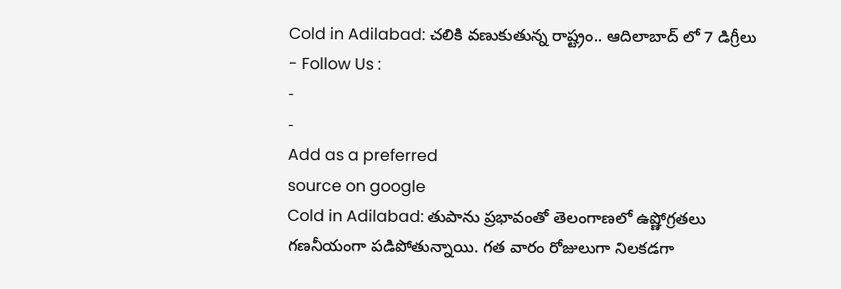Cold in Adilabad: చలికి వణుకుతున్న రాష్ట్రం.. ఆదిలాబాద్ లో 7 డిగ్రీలు
- Follow Us :
-
-
Add as a preferred
source on google
Cold in Adilabad: తుపాను ప్రభావంతో తెలంగాణలో ఉష్ణోగ్రతలు గణనీయంగా పడిపోతున్నాయి. గత వారం రోజులుగా నిలకడగా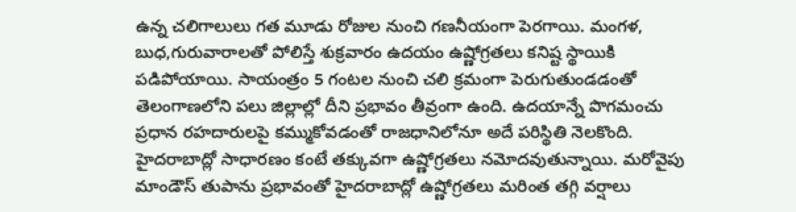ఉన్న చలిగాలులు గత మూడు రోజుల నుంచి గణనీయంగా పెరగాయి. మంగళ, బుధ,గురువారాలతో పోలిస్తే శుక్రవారం ఉదయం ఉష్ణోగ్రతలు కనిష్ట స్థాయికి పడిపోయాయి. సాయంత్రం 5 గంటల నుంచి చలి క్రమంగా పెరుగుతుండడంతో తెలంగాణలోని పలు జిల్లాల్లో దీని ప్రభావం తీవ్రంగా ఉంది. ఉదయాన్నే పొగమంచు ప్రధాన రహదారులపై కమ్ముకోవడంతో రాజధానిలోనూ అదే పరిస్థితి నెలకొంది.
హైదరాబాద్లో సాధారణం కంటే తక్కువగా ఉష్ణోగ్రతలు నమోదవుతున్నాయి. మరోవైపు మాండౌస్ తుపాను ప్రభావంతో హైదరాబాద్లో ఉష్ణోగ్రతలు మరింత తగ్గి వర్షాలు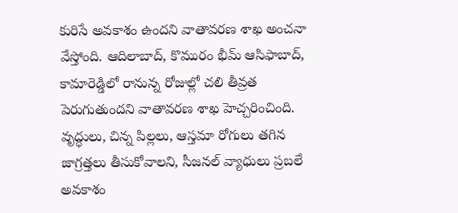కురిసే అవకాశం ఉందని వాతావరణ శాఖ అంచనా వేస్తోంది. ఆదిలాబాద్, కొమురం భీమ్ ఆసిఫాబాద్, కామారెడ్డిలో రానున్న రోజుల్లో చలి తీవ్రత పెరుగుతుందని వాతావరణ శాఖ హెచ్చరించింది. వృద్ధులు, చిన్న పిల్లలు, ఆస్తమా రోగులు తగిన జాగ్రత్తలు తీసుకోవాలని, సీజనల్ వ్యాధులు ప్రబలే అవకాశం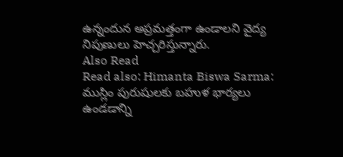ఉన్నందున అప్రమత్తంగా ఉండాలని వైద్య నిపుణులు హెచ్చరిస్తున్నారు.
Also Read
Read also: Himanta Biswa Sarma: ముస్లిం పురుషులకు బహుళ భార్యలు ఉండడాన్ని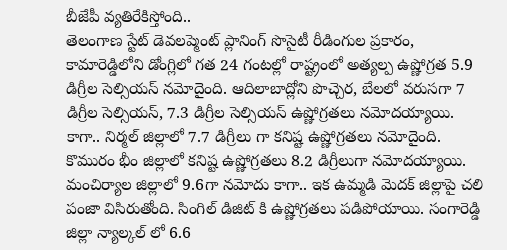బీజేపీ వ్యతిరేకిస్తోంది..
తెలంగాణ స్టేట్ డెవలప్మెంట్ ప్లానింగ్ సొసైటీ రీడింగుల ప్రకారం, కామారెడ్డిలోని డోంగ్లిలో గత 24 గంటల్లో రాష్ట్రంలో అత్యల్ప ఉష్ణోగ్రత 5.9 డిగ్రీల సెల్సియస్ నమోదైంది. ఆదిలాబాద్లోని పొచ్చెర, బేలలో వరుసగా 7 డిగ్రీల సెల్సియస్, 7.3 డిగ్రీల సెల్సియస్ ఉష్ణోగ్రతలు నమోదయ్యాయి. కాగా.. నిర్మల్ జిల్లాలో 7.7 డిగ్రీలు గా కనిష్ట ఉష్ణోగ్రతలు నమోదైంది. కొమురం భీం జిల్లాలో కనిష్ట ఉష్ణోగ్రతలు 8.2 డిగ్రీలుగా నమోదయ్యాయి. మంచిర్యాల జిల్లాలో 9.6గా నమోదు కాగా.. ఇక ఉమ్మడి మెదక్ జిల్లాపై చలి పంజా విసిరుతోంది. సింగిల్ డిజిట్ కి ఉష్ణోగ్రతలు పడిపోయాయి. సంగారెడ్డి జిల్లా న్యాల్కల్ లో 6.6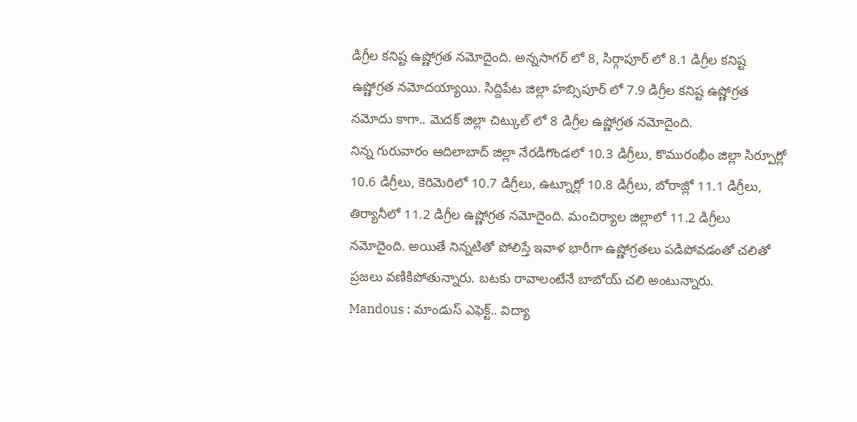డిగ్రీల కనిష్ట ఉష్ణోగ్రత నమోదైంది. అన్నసాగర్ లో 8, సిర్గాపూర్ లో 8.1 డిగ్రీల కనిష్ట ఉష్ణోగ్రత నమోదయ్యాయి. సిద్దిపేట జిల్లా హబ్సిపూర్ లో 7.9 డిగ్రీల కనిష్ట ఉష్ణోగ్రత నమోదు కాగా.. మెదక్ జిల్లా చిట్కుల్ లో 8 డిగ్రీల ఉష్ణోగ్రత నమోదైంది.
నిన్న గురువారం ఆదిలాబాద్ జిల్లా నేరడిగొండలో 10.3 డిగ్రీలు, కొమురంభీం జిల్లా సిర్పూర్లో 10.6 డిగ్రీలు, కెరిమెరిలో 10.7 డిగ్రీలు, ఉట్నూర్లో 10.8 డిగ్రీలు, బోరాజ్లో 11.1 డిగ్రీలు, తిర్యానీలో 11.2 డిగ్రీల ఉష్ణోగ్రత నమోదైంది. మంచిర్యాల జిల్లాలో 11.2 డిగ్రీలు నమోదైంది. అయితే నిన్నటితో పోలిస్తే ఇవాళ భారీగా ఉష్ణోగ్రతలు పడిపోవడంతో చలితో ప్రజలు వణికిపోతున్నారు. బటకు రావాలంటేనే బాబోయ్ చలి అంటున్నారు.
Mandous : మాండుస్ ఎఫెక్ట్.. విద్యా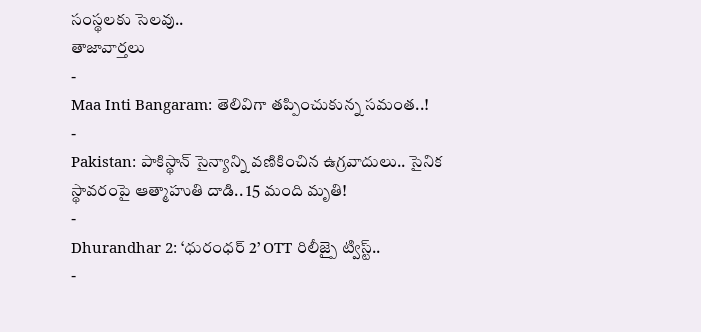సంస్థలకు సెలవు..
తాజావార్తలు
-
Maa Inti Bangaram: తెలివిగా తప్పించుకున్న సమంత..!
-
Pakistan: పాకిస్థాన్ సైన్యాన్ని వణికించిన ఉగ్రవాదులు.. సైనిక స్థావరంపై ఆత్మాహుతి దాడి.. 15 మంది మృతి!
-
Dhurandhar 2: ‘ధురంధర్ 2’ OTT రిలీజ్పై ట్విస్ట్..
-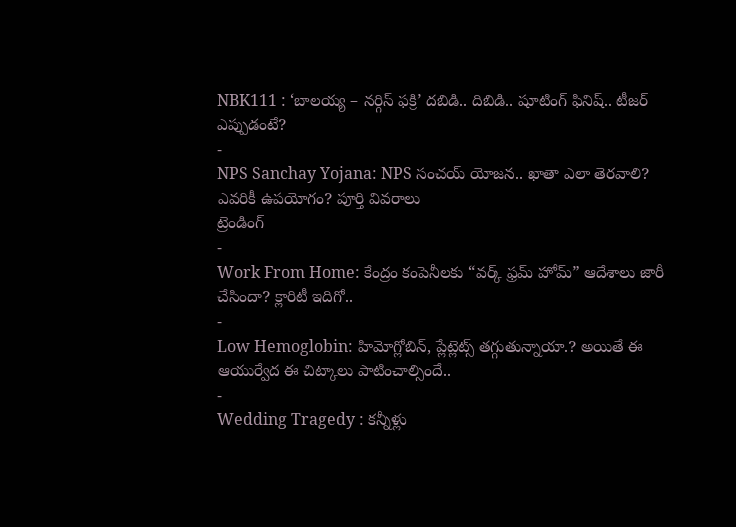NBK111 : ‘బాలయ్య – నర్గిస్ ఫక్రి’ దబిడి.. దిబిడి.. షూటింగ్ ఫినిష్.. టీజర్ ఎప్పుడంటే?
-
NPS Sanchay Yojana: NPS సంచయ్ యోజన.. ఖాతా ఎలా తెరవాలి? ఎవరికీ ఉపయోగం? పూర్తి వివరాలు
ట్రెండింగ్
-
Work From Home: కేంద్రం కంపెనీలకు “వర్క్ ఫ్రమ్ హోమ్” ఆదేశాలు జారీ చేసిందా? క్లారిటీ ఇదిగో..
-
Low Hemoglobin: హిమోగ్లోబిన్, ప్లేట్లెట్స్ తగ్గుతున్నాయా.? అయితే ఈ ఆయుర్వేద ఈ చిట్కాలు పాటించాల్సిందే..
-
Wedding Tragedy : కన్నీళ్లు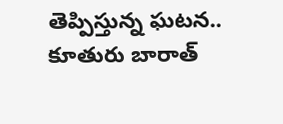తెప్పిస్తున్న ఘటన.. కూతురు బారాత్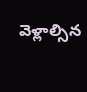వెళ్లాల్సిన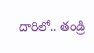దారిలో.. తండ్రి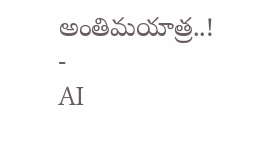అంతిమయాత్ర..!
-
AI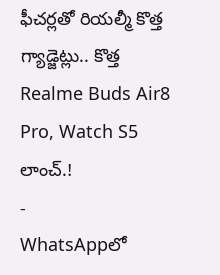ఫీచర్లతో రియల్మీ కొత్త గ్యాడ్జెట్లు.. కొత్త Realme Buds Air8 Pro, Watch S5 లాంచ్.!
-
WhatsAppలో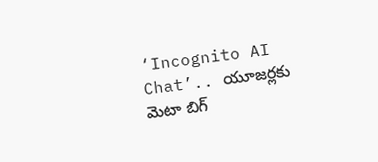‘Incognito AI Chat’.. యూజర్లకు మెటా బిగ్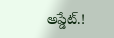అప్డేట్.!